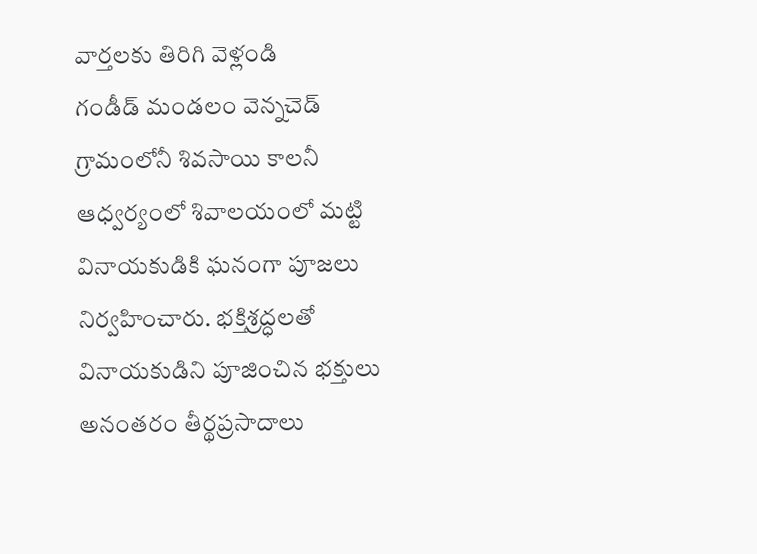వార్తలకు తిరిగి వెళ్లండి
గండీడ్ మండలం వెన్నచెడ్ గ్రామంలోనీ శివసాయి కాలనీ ఆధ్వర్యంలో శివాలయంలో మట్టి వినాయకుడికి ఘనంగా పూజలు నిర్వహించారు. భక్తిశ్రద్ధలతో వినాయకుడిని పూజించిన భక్తులు అనంతరం తీర్థప్రసాదాలు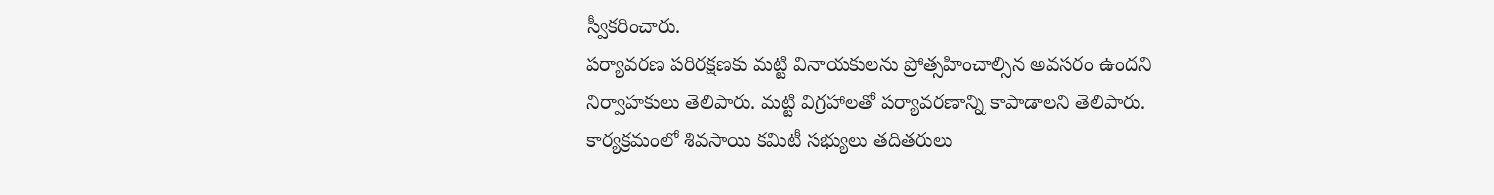స్వీకరించారు.
పర్యావరణ పరిరక్షణకు మట్టి వినాయకులను ప్రోత్సహించాల్సిన అవసరం ఉందని నిర్వాహకులు తెలిపారు. మట్టి విగ్రహాలతో పర్యావరణాన్ని కాపాడాలని తెలిపారు. కార్యక్రమంలో శివసాయి కమిటీ సభ్యులు తదితరులు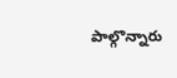పాల్గొన్నారు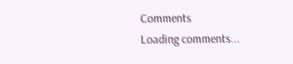Comments
Loading comments...